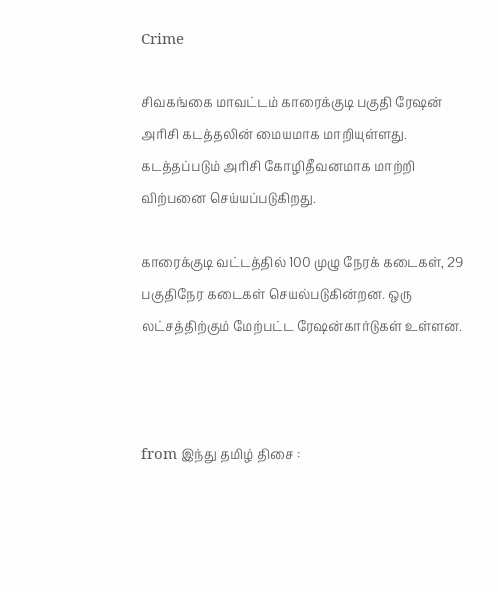Crime

சிவகங்கை மாவட்டம் காரைக்குடி பகுதி ரேஷன் அரிசி கடத்தலின் மையமாக மாறியுள்ளது. கடத்தப்படும் அரிசி கோழிதீவனமாக மாற்றி விற்பனை செய்யப்படுகிறது.

காரைக்குடி வட்டத்தில் 100 முழு நேரக் கடைகள், 29 பகுதிநேர கடைகள் செயல்படுகின்றன. ஒரு லட்சத்திற்கும் மேற்பட்ட ரேஷன்கார்டுகள் உள்ளன.



from இந்து தமிழ் திசை :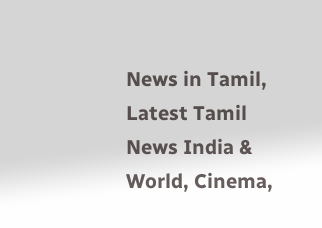News in Tamil, Latest Tamil News India & World, Cinema,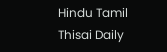Hindu Tamil Thisai Daily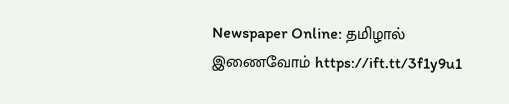Newspaper Online: தமிழால் இணைவோம் https://ift.tt/3f1y9u1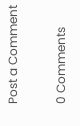Post a Comment

0 Comments